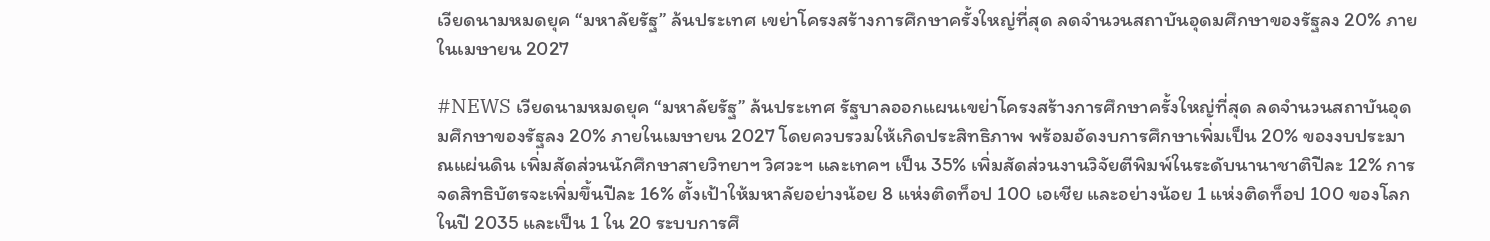เวียดนามหมดยุค “มหาลัยรัฐ” ล้นประเทศ เขย่าโครงสร้างการศึกษาครั้งใหญ่ที่สุด ลดจำนวนสถาบันอุดมศึกษาของรัฐลง 20% ภายในเมษายน 2027

#NEWS เวียดนามหมดยุค “มหาลัยรัฐ” ล้นประเทศ รัฐบาลออกแผนเขย่าโครงสร้างการศึกษาครั้งใหญ่ที่สุด ลดจำนวนสถาบันอุดมศึกษาของรัฐลง 20% ภายในเมษายน 2027 โดยควบรวมให้เกิดประสิทธิภาพ พร้อมอัดงบการศึกษาเพิ่มเป็น 20% ของงบประมาณแผ่นดิน เพิ่มสัดส่วนนักศึกษาสายวิทยาฯ วิศวะฯ และเทคฯ เป็น 35% เพิ่มสัดส่วนงานวิจัยตีพิมพ์ในระดับนานาชาติปีละ 12% การจดสิทธิบัตรจะเพิ่มขึ้นปีละ 16% ตั้งเป้าให้มหาลัยอย่างน้อย 8 แห่งติดท็อป 100 เอเชีย และอย่างน้อย 1 แห่งติดท็อป 100 ของโลกในปี 2035 และเป็น 1 ใน 20 ระบบการศึ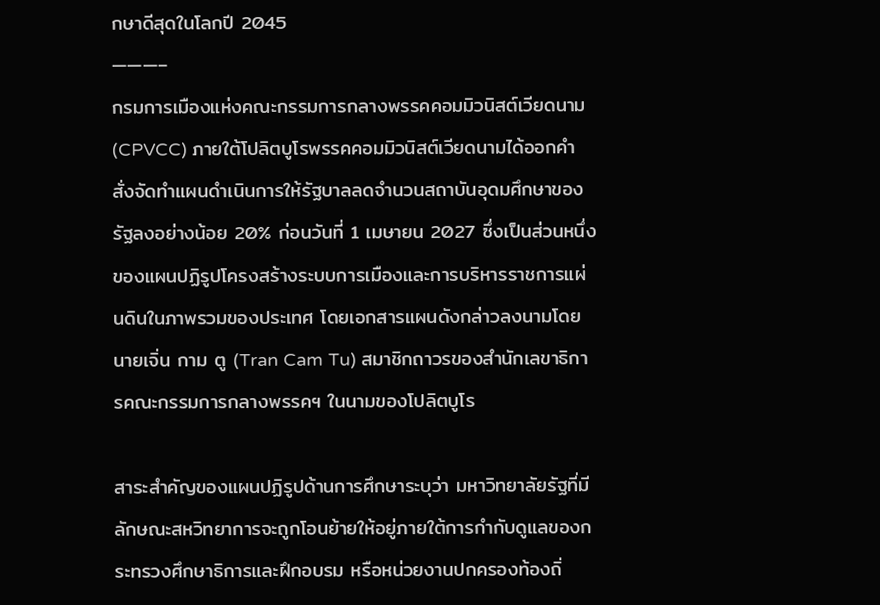กษาดีสุดในโลกปี 2045
———–
กรมการเมืองแห่งคณะกรรมการกลางพรรคคอมมิวนิสต์เวียดนาม (CPVCC) ภายใต้โปลิตบูโรพรรคคอมมิวนิสต์เวียดนามได้ออกคำสั่งจัดทำแผนดำเนินการให้รัฐบาลลดจำนวนสถาบันอุดมศึกษาของรัฐลงอย่างน้อย 20% ก่อนวันที่ 1 เมษายน 2027 ซึ่งเป็นส่วนหนึ่งของแผนปฏิรูปโครงสร้างระบบการเมืองและการบริหารราชการแผ่นดินในภาพรวมของประเทศ โดยเอกสารแผนดังกล่าวลงนามโดยนายเจิ่น กาม ตู (Tran Cam Tu) สมาชิกถาวรของสำนักเลขาธิการคณะกรรมการกลางพรรคฯ ในนามของโปลิตบูโร

สาระสำคัญของแผนปฏิรูปด้านการศึกษาระบุว่า มหาวิทยาลัยรัฐที่มีลักษณะสหวิทยาการจะถูกโอนย้ายให้อยู่ภายใต้การกำกับดูแลของกระทรวงศึกษาธิการและฝึกอบรม หรือหน่วยงานปกครองท้องถิ่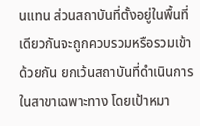นแทน ส่วนสถาบันที่ตั้งอยู่ในพื้นที่เดียวกันจะถูกควบรวมหรือรวมเข้าด้วยกัน ยกเว้นสถาบันที่ดำเนินการในสาขาเฉพาะทาง โดยเป้าหมา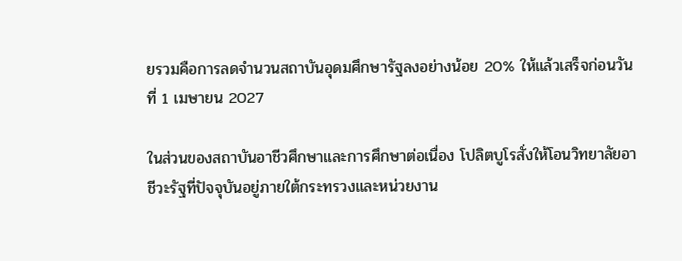ยรวมคือการลดจำนวนสถาบันอุดมศึกษารัฐลงอย่างน้อย 20% ให้แล้วเสร็จก่อนวันที่ 1 เมษายน 2027

ในส่วนของสถาบันอาชีวศึกษาและการศึกษาต่อเนื่อง โปลิตบูโรสั่งให้โอนวิทยาลัยอาชีวะรัฐที่ปัจจุบันอยู่ภายใต้กระทรวงและหน่วยงาน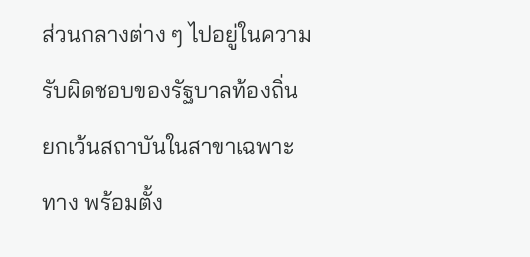ส่วนกลางต่าง ๆ ไปอยู่ในความรับผิดชอบของรัฐบาลท้องถิ่น ยกเว้นสถาบันในสาขาเฉพาะทาง พร้อมตั้ง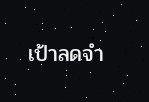เป้าลดจำ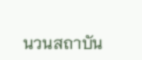นวนสถาบัน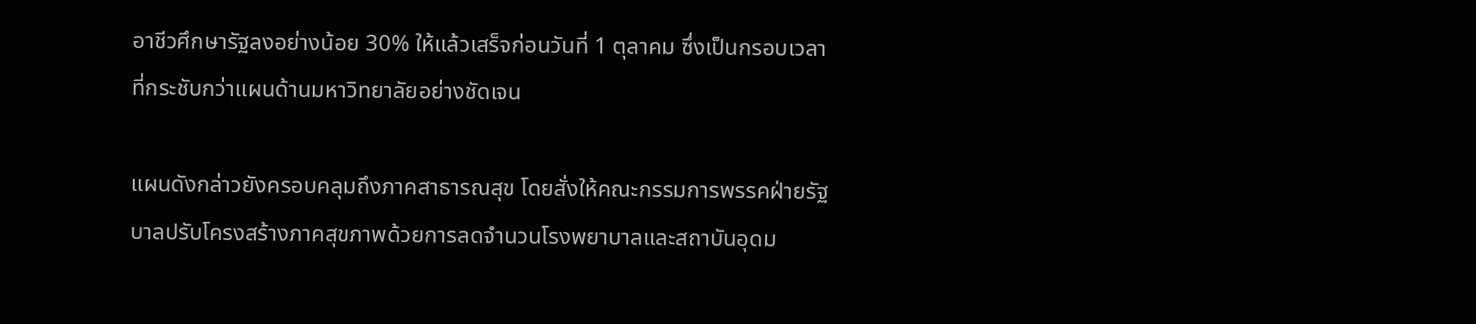อาชีวศึกษารัฐลงอย่างน้อย 30% ให้แล้วเสร็จก่อนวันที่ 1 ตุลาคม ซึ่งเป็นกรอบเวลาที่กระชับกว่าแผนด้านมหาวิทยาลัยอย่างชัดเจน

แผนดังกล่าวยังครอบคลุมถึงภาคสาธารณสุข โดยสั่งให้คณะกรรมการพรรคฝ่ายรัฐบาลปรับโครงสร้างภาคสุขภาพด้วยการลดจำนวนโรงพยาบาลและสถาบันอุดม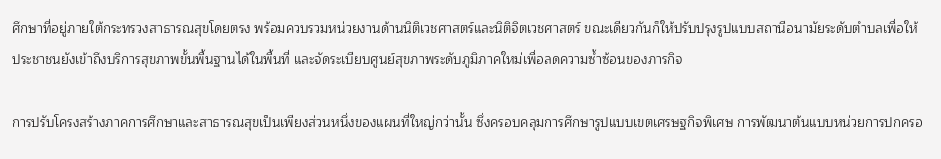ศึกษาที่อยู่ภายใต้กระทรวงสาธารณสุขโดยตรง พร้อมควบรวมหน่วยงานด้านนิติเวชศาสตร์และนิติจิตเวชศาสตร์ ขณะเดียวกันก็ให้ปรับปรุงรูปแบบสถานีอนามัยระดับตำบลเพื่อให้ประชาชนยังเข้าถึงบริการสุขภาพขั้นพื้นฐานได้ในพื้นที่ และจัดระเบียบศูนย์สุขภาพระดับภูมิภาคใหม่เพื่อลดความซ้ำซ้อนของภารกิจ

การปรับโครงสร้างภาคการศึกษาและสาธารณสุขเป็นเพียงส่วนหนึ่งของแผนที่ใหญ่กว่านั้น ซึ่งครอบคลุมการศึกษารูปแบบเขตเศรษฐกิจพิเศษ การพัฒนาต้นแบบหน่วยการปกครอ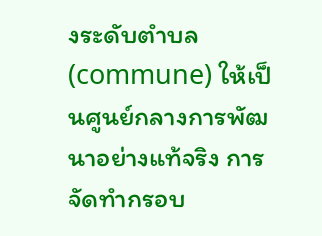งระดับตำบล (commune) ให้เป็นศูนย์กลางการพัฒนาอย่างแท้จริง การจัดทำกรอบ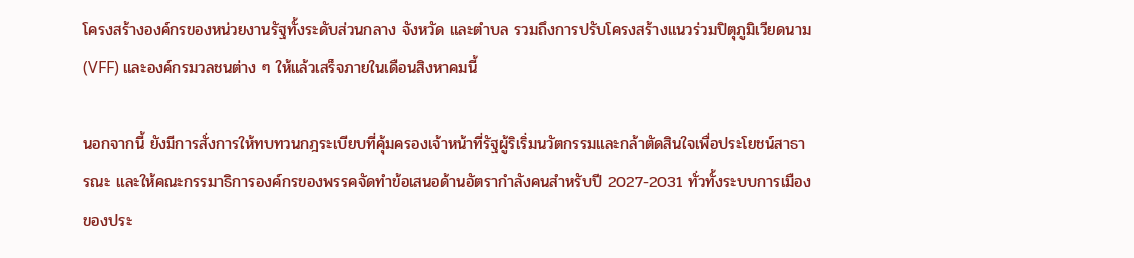โครงสร้างองค์กรของหน่วยงานรัฐทั้งระดับส่วนกลาง จังหวัด และตำบล รวมถึงการปรับโครงสร้างแนวร่วมปิตุภูมิเวียดนาม (VFF) และองค์กรมวลชนต่าง ๆ ให้แล้วเสร็จภายในเดือนสิงหาคมนี้

นอกจากนี้ ยังมีการสั่งการให้ทบทวนกฎระเบียบที่คุ้มครองเจ้าหน้าที่รัฐผู้ริเริ่มนวัตกรรมและกล้าตัดสินใจเพื่อประโยชน์สาธารณะ และให้คณะกรรมาธิการองค์กรของพรรคจัดทำข้อเสนอด้านอัตรากำลังคนสำหรับปี 2027-2031 ทั่วทั้งระบบการเมืองของประ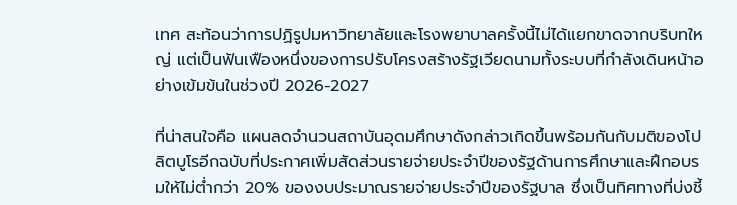เทศ สะท้อนว่าการปฏิรูปมหาวิทยาลัยและโรงพยาบาลครั้งนี้ไม่ได้แยกขาดจากบริบทใหญ่ แต่เป็นฟันเฟืองหนึ่งของการปรับโครงสร้างรัฐเวียดนามทั้งระบบที่กำลังเดินหน้าอย่างเข้มข้นในช่วงปี 2026-2027

ที่น่าสนใจคือ แผนลดจำนวนสถาบันอุดมศึกษาดังกล่าวเกิดขึ้นพร้อมกันกับมติของโปลิตบูโรอีกฉบับที่ประกาศเพิ่มสัดส่วนรายจ่ายประจำปีของรัฐด้านการศึกษาและฝึกอบรมให้ไม่ต่ำกว่า 20% ของงบประมาณรายจ่ายประจำปีของรัฐบาล ซึ่งเป็นทิศทางที่บ่งชี้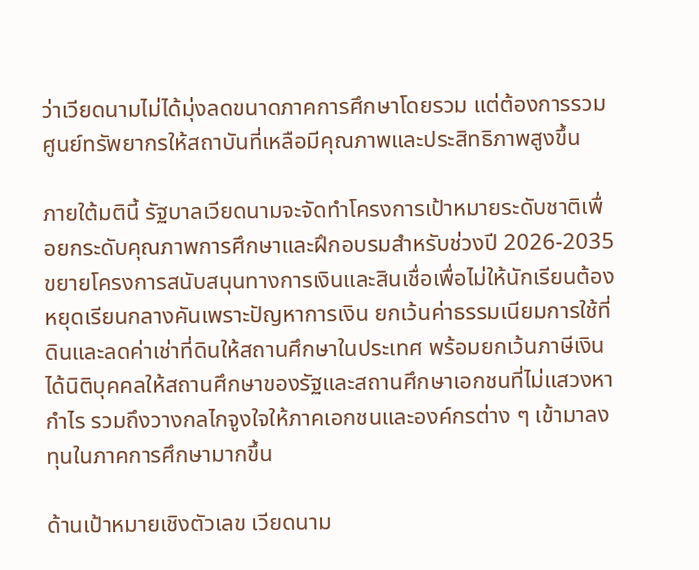ว่าเวียดนามไม่ได้มุ่งลดขนาดภาคการศึกษาโดยรวม แต่ต้องการรวมศูนย์ทรัพยากรให้สถาบันที่เหลือมีคุณภาพและประสิทธิภาพสูงขึ้น

ภายใต้มตินี้ รัฐบาลเวียดนามจะจัดทำโครงการเป้าหมายระดับชาติเพื่อยกระดับคุณภาพการศึกษาและฝึกอบรมสำหรับช่วงปี 2026-2035 ขยายโครงการสนับสนุนทางการเงินและสินเชื่อเพื่อไม่ให้นักเรียนต้องหยุดเรียนกลางคันเพราะปัญหาการเงิน ยกเว้นค่าธรรมเนียมการใช้ที่ดินและลดค่าเช่าที่ดินให้สถานศึกษาในประเทศ พร้อมยกเว้นภาษีเงินได้นิติบุคคลให้สถานศึกษาของรัฐและสถานศึกษาเอกชนที่ไม่แสวงหากำไร รวมถึงวางกลไกจูงใจให้ภาคเอกชนและองค์กรต่าง ๆ เข้ามาลงทุนในภาคการศึกษามากขึ้น

ด้านเป้าหมายเชิงตัวเลข เวียดนาม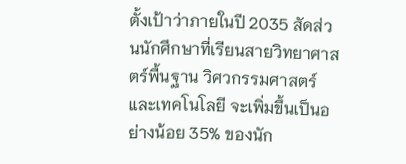ตั้งเป้าว่าภายในปี 2035 สัดส่วนนักศึกษาที่เรียนสายวิทยาศาสตร์พื้นฐาน วิศวกรรมศาสตร์ และเทคโนโลยี จะเพิ่มขึ้นเป็นอย่างน้อย 35% ของนัก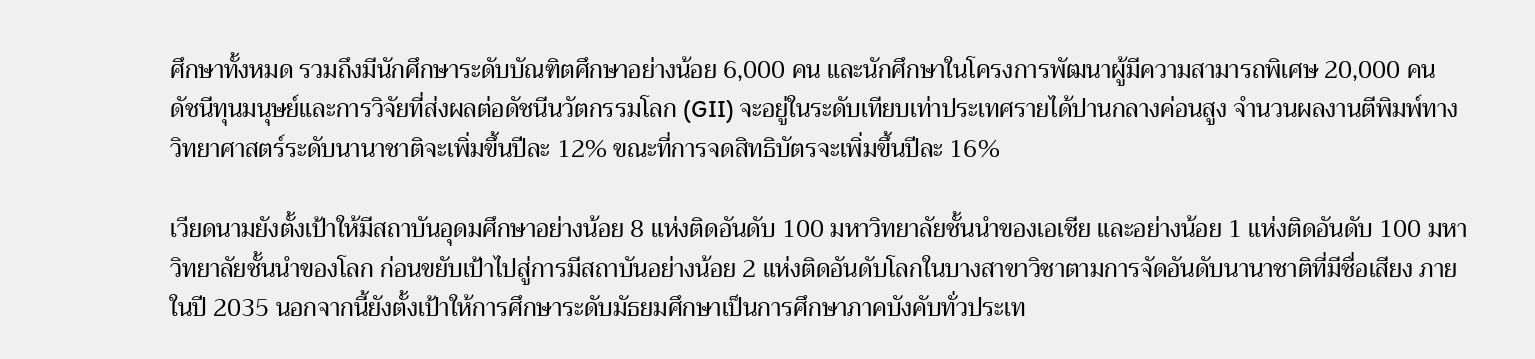ศึกษาทั้งหมด รวมถึงมีนักศึกษาระดับบัณฑิตศึกษาอย่างน้อย 6,000 คน และนักศึกษาในโครงการพัฒนาผู้มีความสามารถพิเศษ 20,000 คน ดัชนีทุนมนุษย์และการวิจัยที่ส่งผลต่อดัชนีนวัตกรรมโลก (GII) จะอยู่ในระดับเทียบเท่าประเทศรายได้ปานกลางค่อนสูง จำนวนผลงานตีพิมพ์ทางวิทยาศาสตร์ระดับนานาชาติจะเพิ่มขึ้นปีละ 12% ขณะที่การจดสิทธิบัตรจะเพิ่มขึ้นปีละ 16%

เวียดนามยังตั้งเป้าให้มีสถาบันอุดมศึกษาอย่างน้อย 8 แห่งติดอันดับ 100 มหาวิทยาลัยชั้นนำของเอเชีย และอย่างน้อย 1 แห่งติดอันดับ 100 มหาวิทยาลัยชั้นนำของโลก ก่อนขยับเป้าไปสู่การมีสถาบันอย่างน้อย 2 แห่งติดอันดับโลกในบางสาขาวิชาตามการจัดอันดับนานาชาติที่มีชื่อเสียง ภายในปี 2035 นอกจากนี้ยังตั้งเป้าให้การศึกษาระดับมัธยมศึกษาเป็นการศึกษาภาคบังคับทั่วประเท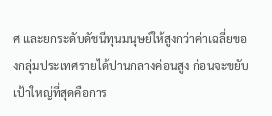ศ และยกระดับดัชนีทุนมนุษย์ให้สูงกว่าค่าเฉลี่ยของกลุ่มประเทศรายได้ปานกลางค่อนสูง ก่อนจะขยับเป้าใหญ่ที่สุดคือการ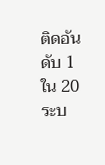ติดอันดับ 1 ใน 20 ระบ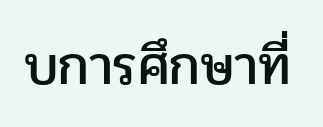บการศึกษาที่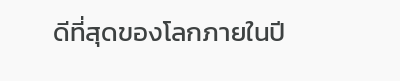ดีที่สุดของโลกภายในปี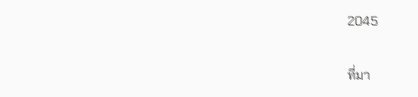2045

ที่มา